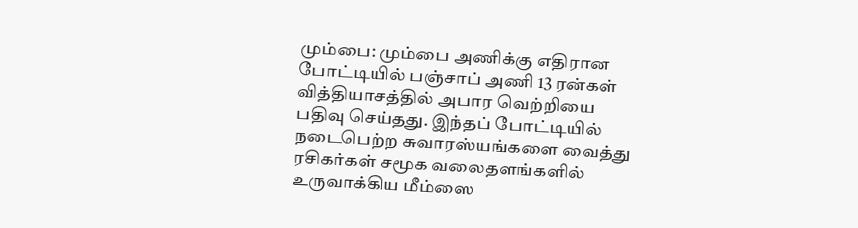மும்பை: மும்பை அணிக்கு எதிரான போட்டியில் பஞ்சாப் அணி 13 ரன்கள் வித்தியாசத்தில் அபார வெற்றியை பதிவு செய்தது. இந்தப் போட்டியில் நடைபெற்ற சுவாரஸ்யங்களை வைத்து ரசிகர்கள் சமூக வலைதளங்களில் உருவாக்கிய மீம்ஸை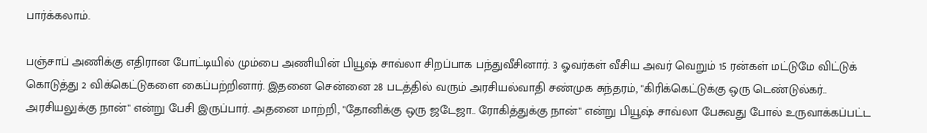பார்க்கலாம்.

பஞ்சாப் அணிக்கு எதிரான போட்டியில் மும்பை அணியின் பியூஷ் சாவ்லா சிறப்பாக பந்துவீசினார். 3 ஓவர்கள் வீசிய அவர் வெறும் 15 ரன்கள் மட்டுமே விட்டுக் கொடுத்து 2 விக்கெட்டுகளை கைப்பற்றினார். இதனை சென்னை 28 படத்தில் வரும் அரசியல்வாதி சண்முக சுந்தரம், "கிரிக்கெட்டுக்கு ஒரு டெண்டுல்கர்.. அரசியலுக்கு நான்" என்று பேசி இருப்பார். அதனை மாற்றி, "தோனிக்கு ஒரு ஜடேஜா.. ரோகித்துக்கு நான்" என்று பியூஷ் சாவ்லா பேசுவது போல் உருவாக்கப்பட்ட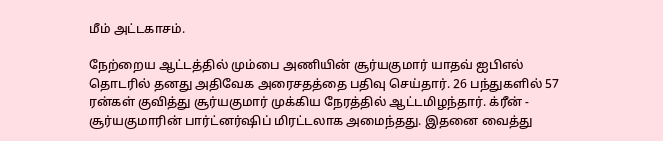மீம் அட்டகாசம்.

நேற்றைய ஆட்டத்தில் மும்பை அணியின் சூர்யகுமார் யாதவ் ஐபிஎல் தொடரில் தனது அதிவேக அரைசதத்தை பதிவு செய்தார். 26 பந்துகளில் 57 ரன்கள் குவித்து சூர்யகுமார் முக்கிய நேரத்தில் ஆட்டமிழந்தார். க்ரீன் - சூர்யகுமாரின் பார்ட்னர்ஷிப் மிரட்டலாக அமைந்தது. இதனை வைத்து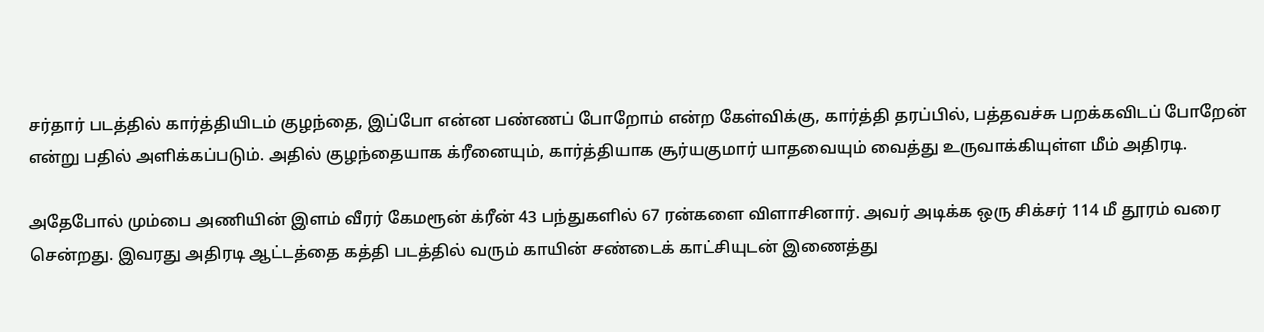சர்தார் படத்தில் கார்த்தியிடம் குழந்தை, இப்போ என்ன பண்ணப் போறோம் என்ற கேள்விக்கு, கார்த்தி தரப்பில், பத்தவச்சு பறக்கவிடப் போறேன் என்று பதில் அளிக்கப்படும். அதில் குழந்தையாக க்ரீனையும், கார்த்தியாக சூர்யகுமார் யாதவையும் வைத்து உருவாக்கியுள்ள மீம் அதிரடி.

அதேபோல் மும்பை அணியின் இளம் வீரர் கேமரூன் க்ரீன் 43 பந்துகளில் 67 ரன்களை விளாசினார். அவர் அடிக்க ஒரு சிக்சர் 114 மீ தூரம் வரை சென்றது. இவரது அதிரடி ஆட்டத்தை கத்தி படத்தில் வரும் காயின் சண்டைக் காட்சியுடன் இணைத்து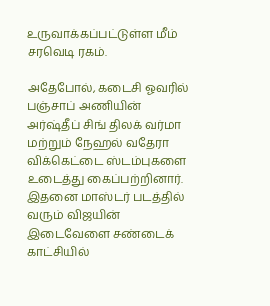உருவாக்கப்பட்டுள்ள மீம் சரவெடி ரகம்.

அதேபோல், கடைசி ஓவரில் பஞ்சாப் அணியின் அர்ஷ்தீப் சிங் திலக் வர்மா மற்றும் நேஹல் வதேரா விக்கெட்டை ஸ்டம்புகளை உடைத்து கைப்பற்றினார். இதனை மாஸ்டர் படத்தில் வரும் விஜயின் இடைவேளை சண்டைக் காட்சியில்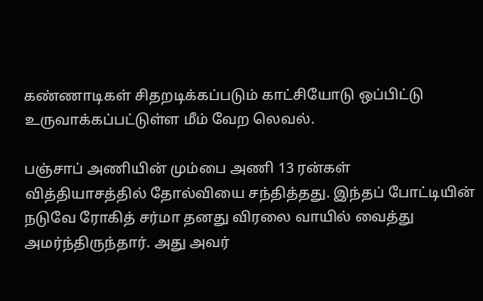கண்ணாடிகள் சிதறடிக்கப்படும் காட்சியோடு ஒப்பிட்டு உருவாக்கப்பட்டுள்ள மீம் வேற லெவல்.

பஞ்சாப் அணியின் மும்பை அணி 13 ரன்கள் வித்தியாசத்தில் தோல்வியை சந்தித்தது. இந்தப் போட்டியின் நடுவே ரோகித் சர்மா தனது விரலை வாயில் வைத்து அமர்ந்திருந்தார். அது அவர்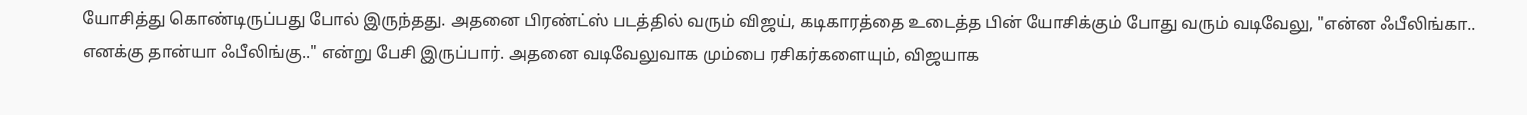யோசித்து கொண்டிருப்பது போல் இருந்தது. அதனை பிரண்ட்ஸ் படத்தில் வரும் விஜய், கடிகாரத்தை உடைத்த பின் யோசிக்கும் போது வரும் வடிவேலு, "என்ன ஃபீலிங்கா.. எனக்கு தான்யா ஃபீலிங்கு.." என்று பேசி இருப்பார். அதனை வடிவேலுவாக மும்பை ரசிகர்களையும், விஜயாக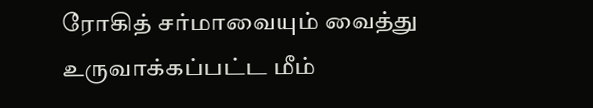ரோகித் சர்மாவையும் வைத்து உருவாக்கப்பட்ட மீம்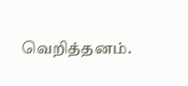வெறித்தனம்.